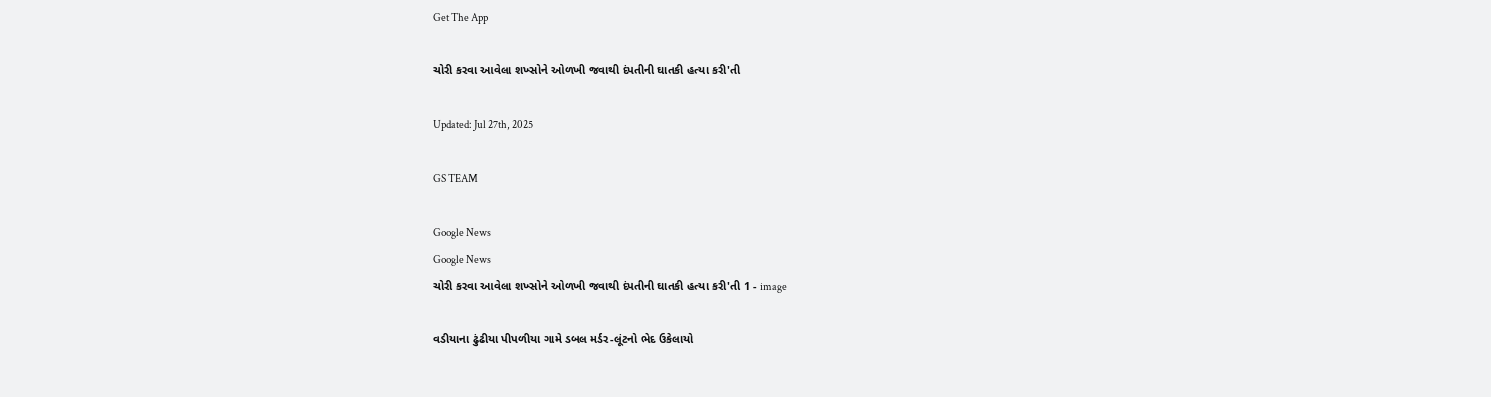Get The App

ચોરી કરવા આવેલા શખ્સોને ઓળખી જવાથી દંપતીની ઘાતકી હત્યા કરી'તી

Updated: Jul 27th, 2025

GS TEAM

Google News
Google News
ચોરી કરવા આવેલા શખ્સોને ઓળખી જવાથી દંપતીની ઘાતકી હત્યા કરી'તી 1 - image

વડીયાના ઢુંઢીયા પીપળીયા ગામે ડબલ મર્ડર-લૂંટનો ભેદ ઉકેલાયો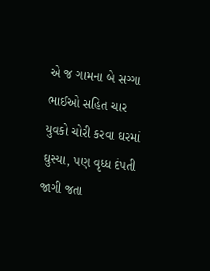એ જ ગામના બે સગ્ગા ભાઈઓ સહિત ચાર યુવકો ચોરી કરવા ઘરમાં ઘુસ્યા, પણ વૃધ્ધ દંપતી જાગી જતા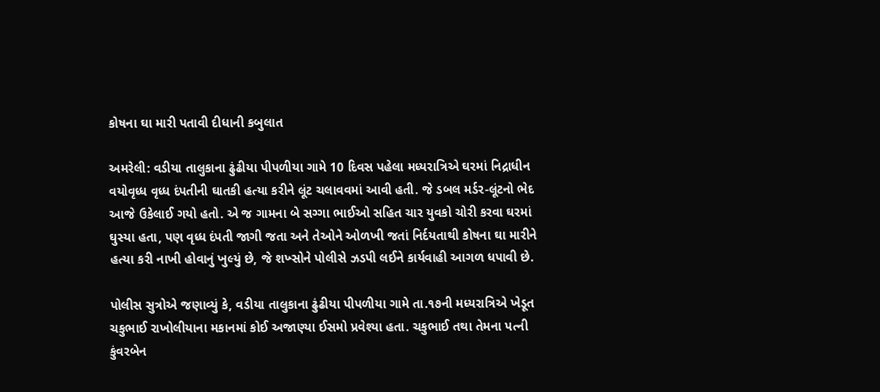કોષના ઘા મારી પતાવી દીધાની કબુલાત

અમરેલી: વડીયા તાલુકાના ઢુંઢીયા પીપળીયા ગામે 10 દિવસ પહેલા મધ્યરાત્રિએ ઘરમાં નિદ્રાધીન વયોવૃધ્ધ વૃધ્ધ દંપતીની ઘાતકી હત્યા કરીને લૂંટ ચલાવવમાં આવી હતી. જે ડબલ મર્ડર-લૂંટનો ભેદ આજે ઉકેલાઈ ગયો હતો. એ જ ગામના બે સગ્ગા ભાઈઓ સહિત ચાર યુવકો ચોરી કરવા ઘરમાં ઘુસ્યા હતા, પણ વૃધ્ધ દંપતી જાગી જતા અને તેઓને ઓળખી જતાં નિર્દયતાથી કોષના ઘા મારીને હત્યા કરી નાખી હોવાનું ખુલ્યું છે, જે શખ્સોને પોલીસે ઝડપી લઈને કાર્યવાહી આગળ ધપાવી છે.

પોલીસ સુત્રોએ જણાવ્યું કે, વડીયા તાલુકાના ઢુંઢીયા પીપળીયા ગામે તા.૧૭ની મધ્યરાત્રિએ ખેડૂત ચકુભાઈ રાખોલીયાના મકાનમાં કોઈ અજાણ્યા ઈસમો પ્રવેશ્યા હતા. ચકુભાઈ તથા તેમના પત્ની કુંવરબેન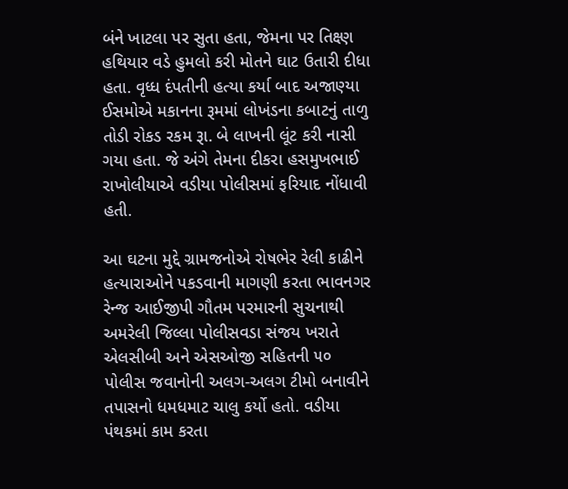બંને ખાટલા પર સુતા હતા, જેમના પર તિક્ષ્ણ હથિયાર વડે હુમલો કરી મોતને ઘાટ ઉતારી દીધા હતા. વૃધ્ધ દંપતીની હત્યા કર્યા બાદ અજાણ્યા ઈસમોએ મકાનના રૂમમાં લોખંડના કબાટનું તાળુ તોડી રોકડ રકમ રૂા. બે લાખની લૂંટ કરી નાસી ગયા હતા. જે અંગે તેમના દીકરા હસમુખભાઈ રાખોલીયાએ વડીયા પોલીસમાં ફરિયાદ નોંધાવી હતી.

આ ઘટના મુદ્દે ગ્રામજનોએ રોષભેર રેલી કાઢીને હત્યારાઓને પકડવાની માગણી કરતા ભાવનગર રેન્જ આઈજીપી ગૌતમ પરમારની સુચનાથી અમરેલી જિલ્લા પોલીસવડા સંજય ખરાતે એલસીબી અને એસઓજી સહિતની ૫૦ પોલીસ જવાનોની અલગ-અલગ ટીમો બનાવીને તપાસનો ધમધમાટ ચાલુ કર્યો હતો. વડીયા પંથકમાં કામ કરતા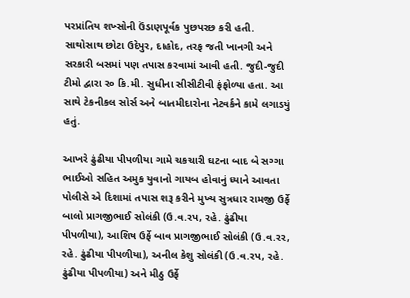પરપ્રાંતિય શખ્સોની ઉંડાણપૂર્વક પુછપરછ કરી હતી. સાથોસાથ છોટા ઉદેપુર, દાહોદ, તરફ જતી ખાનગી અને સરકારી બસમાં પણ તપાસ કરવામાં આવી હતી. જુદી-જુદી ટીમો દ્વારા ર૦ કિ.મી. સુધીના સીસીટીવી ફંફોળ્યા હતા. આ સાથે ટેકનીકલ સોર્સ અને બાતમીદારોના નેટવર્કને કામે લગાડયું હતું.

આખરે ઢુંઢીયા પીપળીયા ગામે ચકચારી ઘટના બાદ બે સગ્ગા ભાઈઓ સહિત અમુક યુવાનો ગાયબ હોવાનું ધ્યાને આવતા પોલીસે એ દિશામાં તપાસ શરૂ કરીને મુખ્ય સુત્રધાર રામજી ઉર્ફે બાલો પ્રાગજીભાઈ સોલંકી (ઉ.વ.રપ, રહે. ઢુંઢીયા પીપળીયા), આશિષ ઉર્ફે બાવ પ્રાગજીભાઈ સોલંકી (ઉ.વ.રર, રહે. ઢુંઢીયા પીપળીયા), અનીલ કેશુ સોલંકી (ઉ.વ.રપ, રહે. ઢુંઢીયા પીપળીયા) અને મીઠુ ઉર્ફે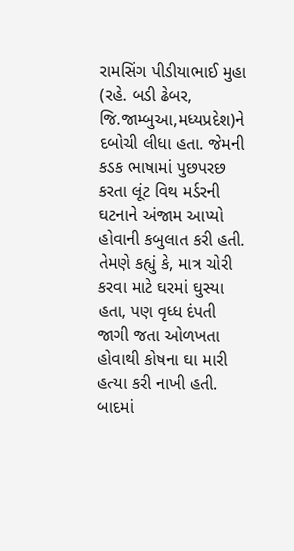રામસિંગ પીડીયાભાઈ મુહા (રહે. બડી ઢેબર, જિ.જામ્બુઆ,મધ્યપ્રદેશ)ને દબોચી લીધા હતા. જેમની કડક ભાષામાં પુછપરછ કરતા લૂંટ વિથ મર્ડરની ઘટનાને અંજામ આપ્યો હોવાની કબુલાત કરી હતી. તેમણે કહ્યું કે, માત્ર ચોરી કરવા માટે ઘરમાં ઘુસ્યા હતા, પણ વૃધ્ધ દંપતી જાગી જતા ઓળખતા હોવાથી કોષના ઘા મારી હત્યા કરી નાખી હતી. બાદમાં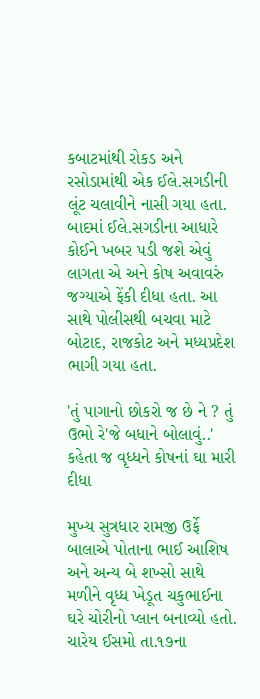કબાટમાંથી રોકડ અને રસોડામાંથી એક ઈલે.સગડીની લૂંટ ચલાવીને નાસી ગયા હતા.  બાદમાં ઈલે.સગડીના આધારે કોઈને ખબર પડી જશે એવું લાગતા એ અને કોષ અવાવરું જગ્યાએ ફેંકી દીધા હતા. આ સાથે પોલીસથી બચવા માટે બોટાદ, રાજકોટ અને મધ્યપ્રદેશ ભાગી ગયા હતા.

'તું પાગાનો છોકરો જ છે ને ? તું ઉભો રે'જે બધાને બોલાવું..' કહેતા જ વૃધ્ધને કોષનાં ઘા મારી દીધા

મુખ્ય સુત્રધાર રામજી ઉર્ફે બાલાએ પોતાના ભાઈ આશિષ અને અન્ય બે શખ્સો સાથે મળીને વૃધ્ધ ખેડૂત ચકુભાઈના ઘરે ચોરીનો પ્લાન બનાવ્યો હતો. ચારેય ઈસમો તા.૧૭ના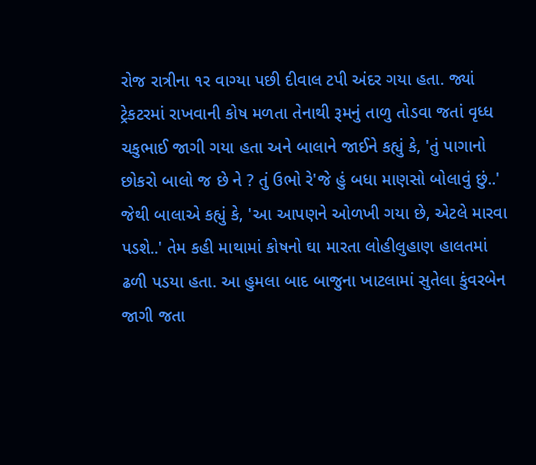રોજ રાત્રીના ૧ર વાગ્યા પછી દીવાલ ટપી અંદર ગયા હતા. જ્યાં ટ્રેકટરમાં રાખવાની કોષ મળતા તેનાથી રૂમનું તાળુ તોડવા જતાં વૃધ્ધ ચકુભાઈ જાગી ગયા હતા અને બાલાને જાઈને કહ્યું કે, 'તું પાગાનો છોકરો બાલો જ છે ને ? તું ઉભો રે'જે હું બધા માણસો બોલાવું છું..' જેથી બાલાએ કહ્યું કે, 'આ આપણને ઓળખી ગયા છે, એટલે મારવા પડશે..' તેમ કહી માથામાં કોષનો ઘા મારતા લોહીલુહાણ હાલતમાં ઢળી પડયા હતા. આ હુમલા બાદ બાજુના ખાટલામાં સુતેલા કુંવરબેન જાગી જતા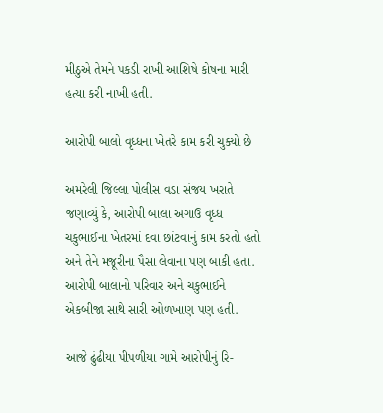મીઠુએ તેમને પકડી રાખી આશિષે કોષના મારી હત્યા કરી નાખી હતી.

આરોપી બાલો વૃધ્ધના ખેતરે કામ કરી ચુક્યો છે

અમરેલી જિલ્લા પોલીસ વડા સંજય ખરાતે જણાવ્યું કે, આરોપી બાલા અગાઉ વૃધ્ધ ચકુભાઈના ખેતરમાં દવા છાંટવાનું કામ કરતો હતો અને તેને મજૂરીના પૈસા લેવાના પણ બાકી હતા. આરોપી બાલાનો પરિવાર અને ચકુભાઈને એકબીજા સાથે સારી ઓળખાણ પણ હતી.

આજે ઢુંઢીયા પીપળીયા ગામે આરોપીનું રિ-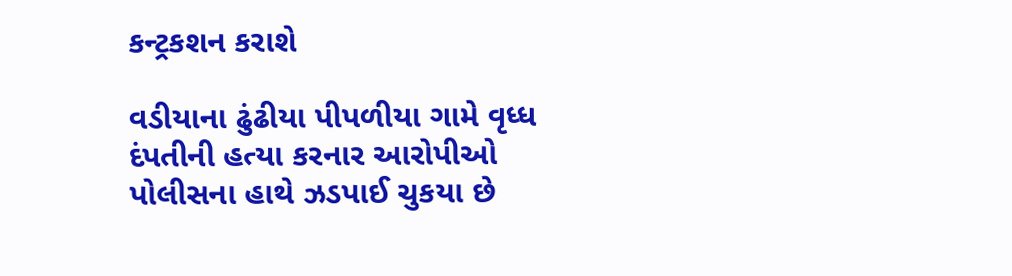કન્ટ્રકશન કરાશે

વડીયાના ઢુંઢીયા પીપળીયા ગામે વૃધ્ધ દંપતીની હત્યા કરનાર આરોપીઓ પોલીસના હાથે ઝડપાઈ ચુકયા છે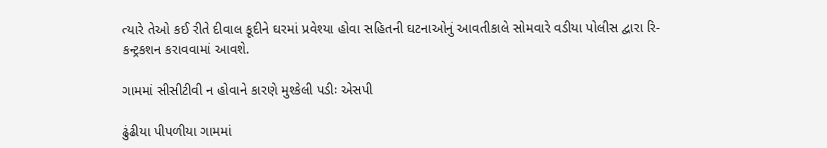ત્યારે તેઓ કઈ રીતે દીવાલ કૂદીને ઘરમાં પ્રવેશ્યા હોવા સહિતની ઘટનાઓનું આવતીકાલે સોમવારે વડીયા પોલીસ દ્વારા રિ-કન્ટ્રકશન કરાવવામાં આવશે.

ગામમાં સીસીટીવી ન હોવાને કારણે મુશ્કેલી પડીઃ એસપી

ઢુંઢીયા પીપળીયા ગામમાં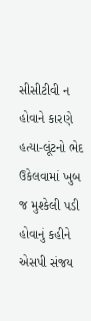સીસીટીવી ન હોવાને કારણે હત્યા-લૂંટનો ભેદ ઉકેલવામાં ખુબ જ મુશ્કેલી પડી હોવાનું કહીને એસપી સંજય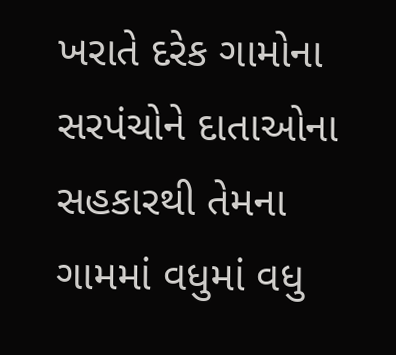ખરાતે દરેક ગામોના સરપંચોને દાતાઓના સહકારથી તેમના ગામમાં વધુમાં વધુ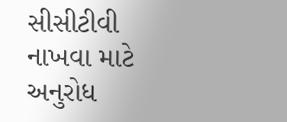સીસીટીવી નાખવા માટે અનુરોધ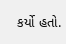કર્યો હતો.